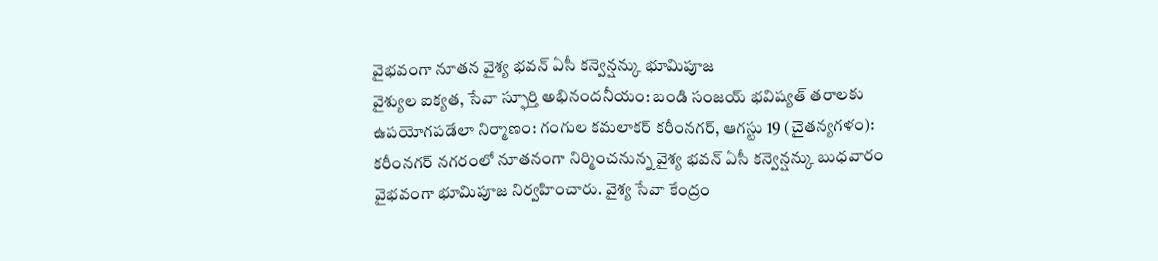వైభవంగా నూతన వైశ్య భవన్ ఏసీ కన్వెన్షన్కు భూమిపూజ
వైశ్యుల ఐక్యత, సేవా స్ఫూర్తి అభినందనీయం: బండి సంజయ్ భవిష్యత్ తరాలకు ఉపయోగపడేలా నిర్మాణం: గంగుల కమలాకర్ కరీంనగర్, ఆగస్టు 19 (చైతన్యగళం): కరీంనగర్ నగరంలో నూతనంగా నిర్మించనున్న వైశ్య భవన్ ఏసీ కన్వెన్షన్కు బుధవారం వైభవంగా భూమిపూజ నిర్వహించారు. వైశ్య సేవా కేంద్రం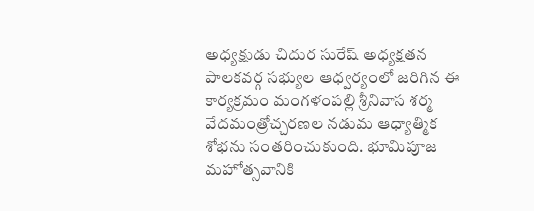అధ్యక్షుడు చిదుర సురేష్ అధ్యక్షతన పాలకవర్గ సభ్యుల ఆధ్వర్యంలో జరిగిన ఈ కార్యక్రమం మంగళంపల్లి శ్రీనివాస శర్మ వేదమంత్రోచ్చరణల నడుమ ఆధ్యాత్మిక శోభను సంతరించుకుంది. భూమిపూజ మహోత్సవానికి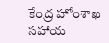కేంద్ర హోంశాఖ సహాయ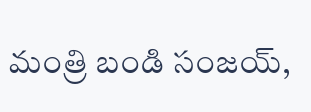మంత్రి బండి సంజయ్,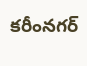కరీంనగర్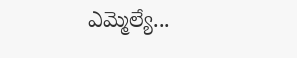ఎమ్మెల్యే...